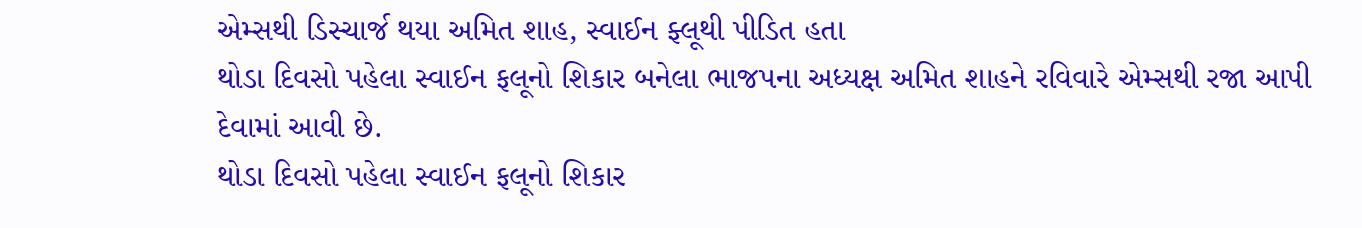એમ્સથી ડિસ્ચાર્જ થયા અમિત શાહ, સ્વાઈન ફ્લૂથી પીડિત હતા
થોડા દિવસો પહેલા સ્વાઈન ફલૂનો શિકાર બનેલા ભાજપના અધ્યક્ષ અમિત શાહને રવિવારે એમ્સથી રજા આપી દેવામાં આવી છે.
થોડા દિવસો પહેલા સ્વાઈન ફલૂનો શિકાર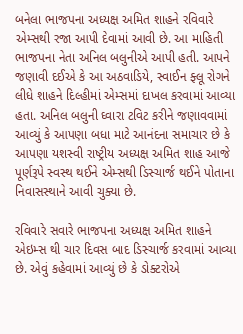બનેલા ભાજપના અધ્યક્ષ અમિત શાહને રવિવારે એમ્સથી રજા આપી દેવામાં આવી છે. આ માહિતી ભાજપના નેતા અનિલ બલુનીએ આપી હતી. આપને જણાવી દઈએ કે આ અઠવાડિયે, સ્વાઈન ફ્લૂ રોગને લીધે શાહને દિલ્હીમાં એમ્સમાં દાખલ કરવામાં આવ્યા હતા. અનિલ બલુની ઘ્વારા ટવિટ કરીને જણાવવામાં આવ્યું કે આપણા બધા માટે આનંદના સમાચાર છે કે આપણા યશસ્વી રાષ્ટ્રીય અધ્યક્ષ અમિત શાહ આજે પૂર્ણરૂપે સ્વસ્થ થઈને એમ્સથી ડિસ્ચાર્જ થઈને પોતાના નિવાસસ્થાને આવી ચુક્યા છે.

રવિવારે સવારે ભાજપના અધ્યક્ષ અમિત શાહને એઇમ્સ થી ચાર દિવસ બાદ ડિસ્ચાર્જ કરવામાં આવ્યા છે. એવું કહેવામાં આવ્યું છે કે ડોક્ટરોએ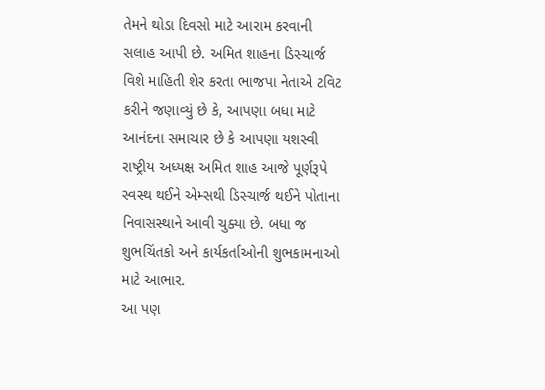તેમને થોડા દિવસો માટે આરામ કરવાની સલાહ આપી છે. અમિત શાહના ડિસ્ચાર્જ વિશે માહિતી શેર કરતા ભાજપા નેતાએ ટવિટ કરીને જણાવ્યું છે કે, આપણા બધા માટે આનંદના સમાચાર છે કે આપણા યશસ્વી રાષ્ટ્રીય અધ્યક્ષ અમિત શાહ આજે પૂર્ણરૂપે સ્વસ્થ થઈને એમ્સથી ડિસ્ચાર્જ થઈને પોતાના નિવાસસ્થાને આવી ચુક્યા છે. બધા જ શુભચિંતકો અને કાર્યકર્તાઓની શુભકામનાઓ માટે આભાર.
આ પણ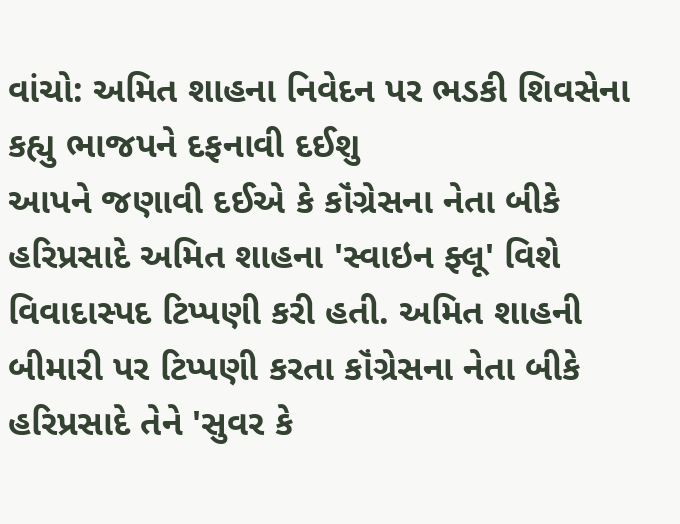વાંચો: અમિત શાહના નિવેદન પર ભડકી શિવસેના કહ્યુ ભાજપને દફનાવી દઈશુ
આપને જણાવી દઈએ કે કૉંગ્રેસના નેતા બીકે હરિપ્રસાદે અમિત શાહના 'સ્વાઇન ફ્લૂ' વિશે વિવાદાસ્પદ ટિપ્પણી કરી હતી. અમિત શાહની બીમારી પર ટિપ્પણી કરતા કૉંગ્રેસના નેતા બીકે હરિપ્રસાદે તેને 'સુવર કે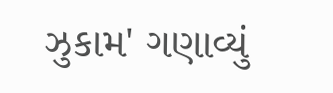ઝુકામ' ગણાવ્યું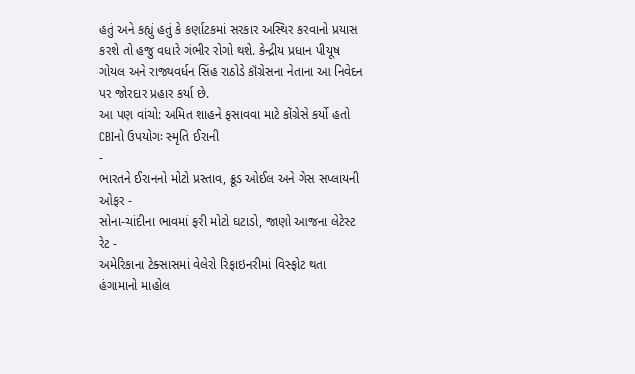હતું અને કહ્યું હતું કે કર્ણાટકમાં સરકાર અસ્થિર કરવાનો પ્રયાસ કરશે તો હજુ વધારે ગંભીર રોગો થશે. કેન્દ્રીય પ્રધાન પીયૂષ ગોયલ અને રાજ્યવર્ધન સિંહ રાઠોડે કૉંગ્રેસના નેતાના આ નિવેદન પર જોરદાર પ્રહાર કર્યા છે.
આ પણ વાંચો: અમિત શાહને ફસાવવા માટે કોંગ્રેસે કર્યો હતો CBIનો ઉપયોગઃ સ્મૃતિ ઈરાની
-
ભારતને ઈરાનનો મોટો પ્રસ્તાવ, ક્રૂડ ઓઈલ અને ગેસ સપ્લાયની ઓફર -
સોના-ચાંદીના ભાવમાં ફરી મોટો ઘટાડો, જાણો આજના લેટેસ્ટ રેટ -
અમેરિકાના ટેક્સાસમાં વેલેરો રિફાઇનરીમાં વિસ્ફોટ થતા હંગામાનો માહોલ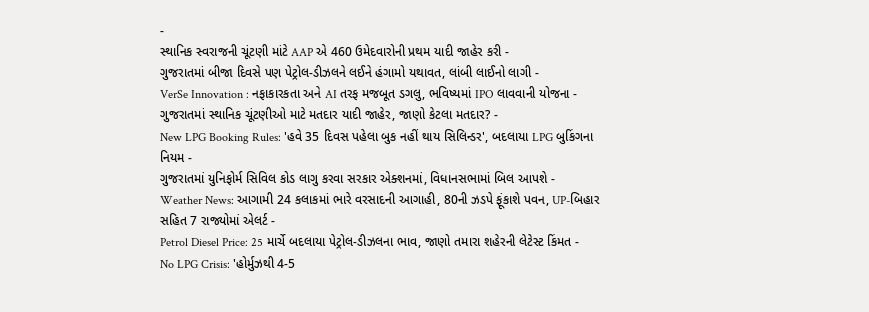-
સ્થાનિક સ્વરાજની ચૂંટણી માંટે AAP એ 460 ઉમેદવારોની પ્રથમ યાદી જાહેર કરી -
ગુજરાતમાં બીજા દિવસે પણ પેટ્રોલ-ડીઝલને લઈને હંગામો યથાવત, લાંબી લાઈનો લાગી -
VerSe Innovation : નફાકારકતા અને AI તરફ મજબૂત ડગલુ, ભવિષ્યમાં IPO લાવવાની યોજના -
ગુજરાતમાં સ્થાનિક ચૂંટણીઓ માટે મતદાર યાદી જાહેર, જાણો કેટલા મતદાર? -
New LPG Booking Rules: 'હવે 35 દિવસ પહેલા બુક નહીં થાય સિલિન્ડર', બદલાયા LPG બુકિંગના નિયમ -
ગુજરાતમાં યુનિફોર્મ સિવિલ કોડ લાગુ કરવા સરકાર એક્શનમાં, વિધાનસભામાં બિલ આપશે -
Weather News: આગામી 24 કલાકમાં ભારે વરસાદની આગાહી, 80ની ઝડપે ફૂંકાશે પવન, UP-બિહાર સહિત 7 રાજ્યોમાં એલર્ટ -
Petrol Diesel Price: 25 માર્ચે બદલાયા પેટ્રોલ-ડીઝલના ભાવ, જાણો તમારા શહેરની લેટેસ્ટ કિંમત -
No LPG Crisis: 'હોર્મુઝથી 4-5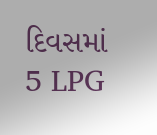દિવસમાં 5 LPG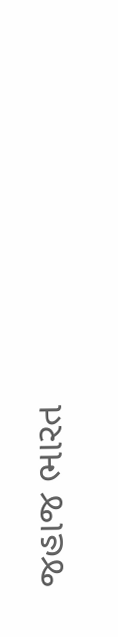જહાજ ભારત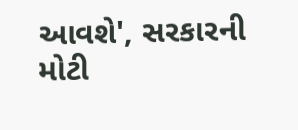આવશે', સરકારની મોટી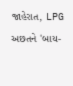જાહેરાત, LPG અછતને 'બાય-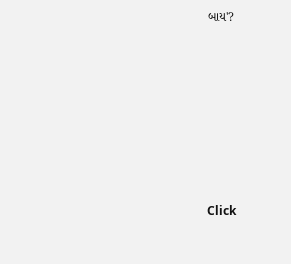બાય'?








Click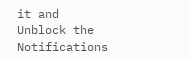it and Unblock the Notifications